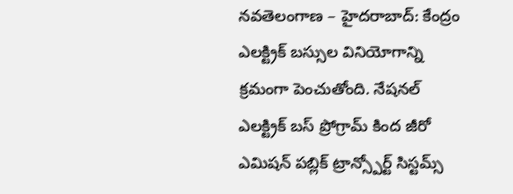నవతెలంగాణ – హైదరాబాద్: కేంద్రం ఎలక్ట్రిక్ బస్సుల వినియోగాన్ని క్రమంగా పెంచుతోంది. నేషనల్ ఎలక్ట్రిక్ బస్ ప్రోగ్రామ్ కింద జీరో ఎమిషన్ పబ్లిక్ ట్రాన్స్పోర్ట్ సిస్టమ్స్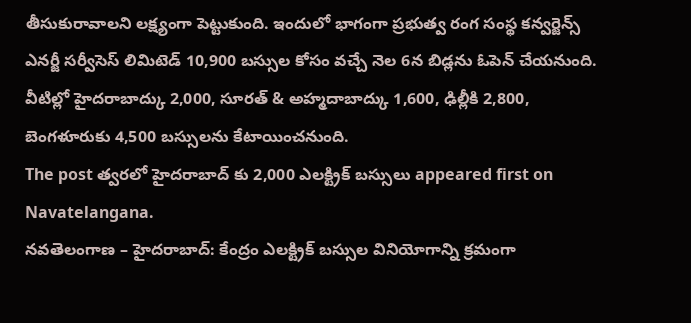తీసుకురావాలని లక్ష్యంగా పెట్టుకుంది. ఇందులో భాగంగా ప్రభుత్వ రంగ సంస్థ కన్వర్జెన్స్ ఎనర్జీ సర్వీసెస్ లిమిటెడ్ 10,900 బస్సుల కోసం వచ్చే నెల 6న బిడ్లను ఓపెన్ చేయనుంది. వీటిల్లో హైదరాబాద్కు 2,000, సూరత్ & అహ్మదాబాద్కు 1,600, ఢిల్లీకి 2,800, బెంగళూరుకు 4,500 బస్సులను కేటాయించనుంది.
The post త్వరలో హైదరాబాద్ కు 2,000 ఎలక్ట్రిక్ బస్సులు appeared first on Navatelangana.
నవతెలంగాణ – హైదరాబాద్: కేంద్రం ఎలక్ట్రిక్ బస్సుల వినియోగాన్ని క్రమంగా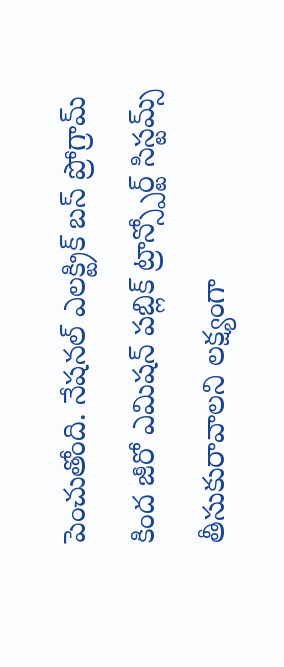పెంచుతోంది. నేషనల్ ఎలక్ట్రిక్ బస్ ప్రోగ్రామ్ కింద జీరో ఎమిషన్ పబ్లిక్ ట్రాన్స్పోర్ట్ సిస్టమ్స్ తీసుకురావాలని లక్ష్యంగా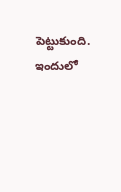పెట్టుకుంది. ఇందులో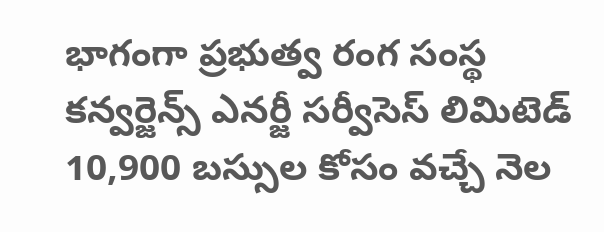భాగంగా ప్రభుత్వ రంగ సంస్థ కన్వర్జెన్స్ ఎనర్జీ సర్వీసెస్ లిమిటెడ్ 10,900 బస్సుల కోసం వచ్చే నెల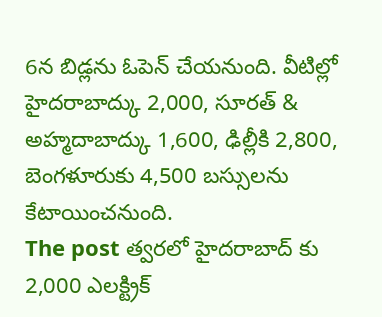6న బిడ్లను ఓపెన్ చేయనుంది. వీటిల్లో హైదరాబాద్కు 2,000, సూరత్ & అహ్మదాబాద్కు 1,600, ఢిల్లీకి 2,800, బెంగళూరుకు 4,500 బస్సులను కేటాయించనుంది.
The post త్వరలో హైదరాబాద్ కు 2,000 ఎలక్ట్రిక్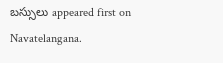బస్సులు appeared first on Navatelangana.